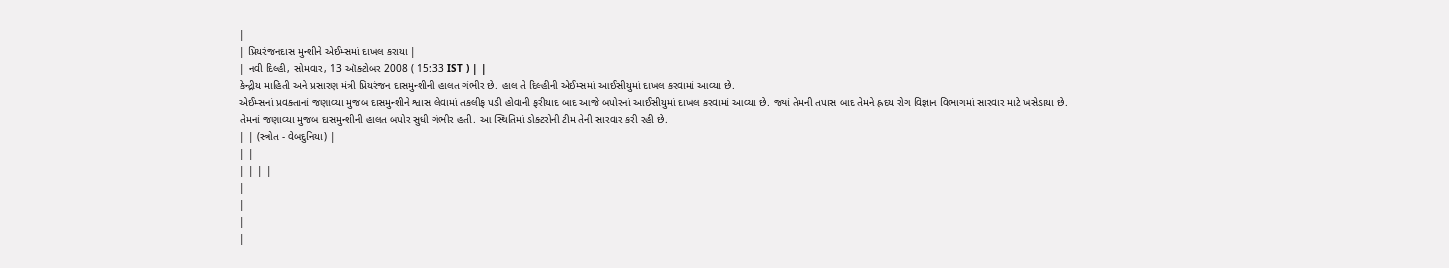|
| પ્રિયરંજનદાસ મુન્શીને એઈમ્સમાં દાખલ કરાયા |
| નવી દિલ્હી, સોમવાર, 13 ઑક્ટોબર 2008 ( 15:33 IST ) | |
કેન્દ્રીય માહિતી અને પ્રસારણ મંત્રી પ્રિયરંજન દાસમુન્શીની હાલત ગંભીર છે. હાલ તે દિલ્હીની એઈમ્સમાં આઈસીયુમાં દાખલ કરવામાં આવ્યા છે.
એઈમ્સનાં પ્રવક્તાનાં જણાવ્યા મુજબ દાસમુન્શીને શ્વાસ લેવામાં તકલીફ પડી હોવાની ફરીયાદ બાદ આજે બપોરનાં આઈસીયુમાં દાખલ કરવામાં આવ્યા છે. જ્યાં તેમની તપાસ બાદ તેમને હ્રદય રોગ વિજ્ઞાન વિભાગમાં સારવાર માટે ખસેડાયા છે.
તેમનાં જણાવ્યા મુજબ દાસમુન્શીની હાલત બપોર સુધી ગંભીર હતી. આ સ્થિતિમાં ડોક્ટરોની ટીમ તેની સારવાર કરી રહી છે.
| | (સ્ત્રોત - વેબદુનિયા) |
| |
| | | |
|
|
|
|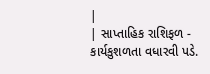|
| સાપ્તાહિક રાશિફળ - કાર્યકુશળતા વધારવી પડે.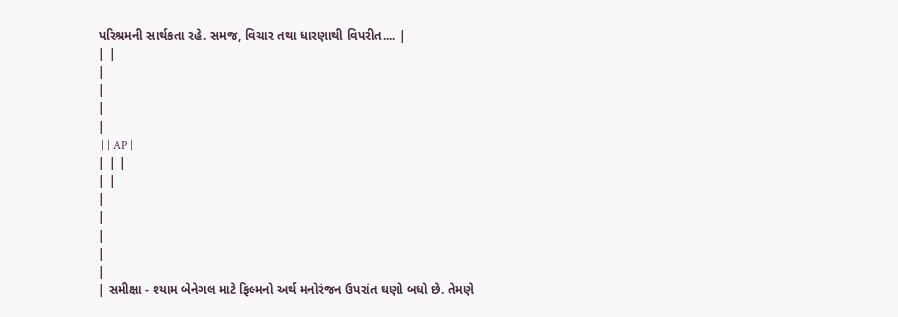પરિશ્રમની સાર્થકતા રહે. સમજ, વિચાર તથા ધારણાથી વિપરીત.... |
| |
|
|
|
|
 | | AP |
| | |
| |
|
|
|
|
|
| સમીક્ષા - શ્યામ બેનેગલ માટે ફિલ્મનો અર્થ મનોરંજન ઉપરાંત ઘણો બધો છે. તેમણે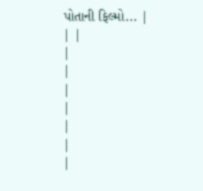પોતાની ફિલ્મો... |
| |
|
|
|
|
|
|
|